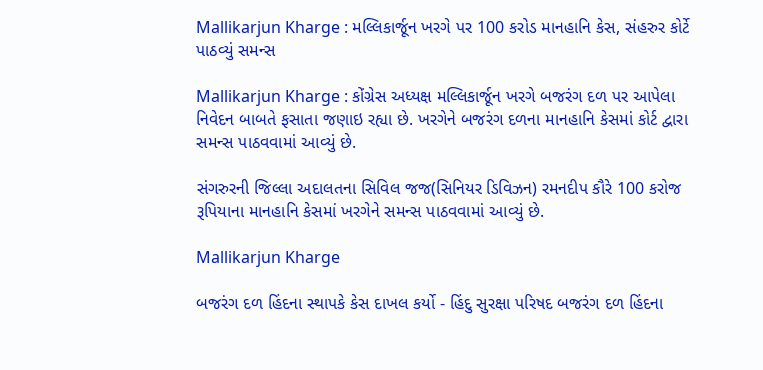Mallikarjun Kharge : મલ્લિકાર્જૂન ખરગે પર 100 કરોડ માનહાનિ કેસ, સંહરુર કોર્ટે પાઠવ્યું સમન્સ

Mallikarjun Kharge : કોંગ્રેસ અધ્યક્ષ મલ્લિકાર્જૂન ખરગે બજરંગ દળ પર આપેલા નિવેદન બાબતે ફસાતા જણાઇ રહ્યા છે. ખરગેને બજરંગ દળના માનહાનિ કેસમાં કોર્ટ દ્વારા સમન્સ પાઠવવામાં આવ્યું છે.

સંગરુરની જિલ્લા અદાલતના સિવિલ જજ(સિનિયર ડિવિઝન) રમનદીપ કૌરે 100 કરોજ રૂપિયાના માનહાનિ કેસમાં ખરગેને સમન્સ પાઠવવામાં આવ્યું છે.

Mallikarjun Kharge

બજરંગ દળ હિંદના સ્થાપકે કેસ દાખલ કર્યો - હિંદુ સુરક્ષા પરિષદ બજરંગ દળ હિંદના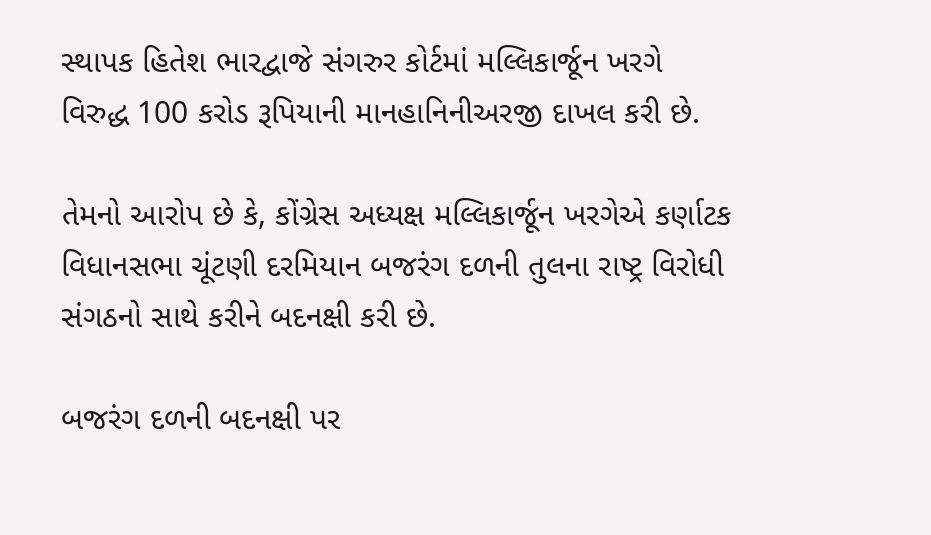સ્થાપક હિતેશ ભારદ્વાજે સંગરુર કોર્ટમાં મલ્લિકાર્જૂન ખરગે વિરુદ્ધ 100 કરોડ રૂપિયાની માનહાનિનીઅરજી દાખલ કરી છે.

તેમનો આરોપ છે કે, કોંગ્રેસ અધ્યક્ષ મલ્લિકાર્જૂન ખરગેએ કર્ણાટક વિધાનસભા ચૂંટણી દરમિયાન બજરંગ દળની તુલના રાષ્ટ્ર વિરોધી સંગઠનો સાથે કરીને બદનક્ષી કરી છે.

બજરંગ દળની બદનક્ષી પર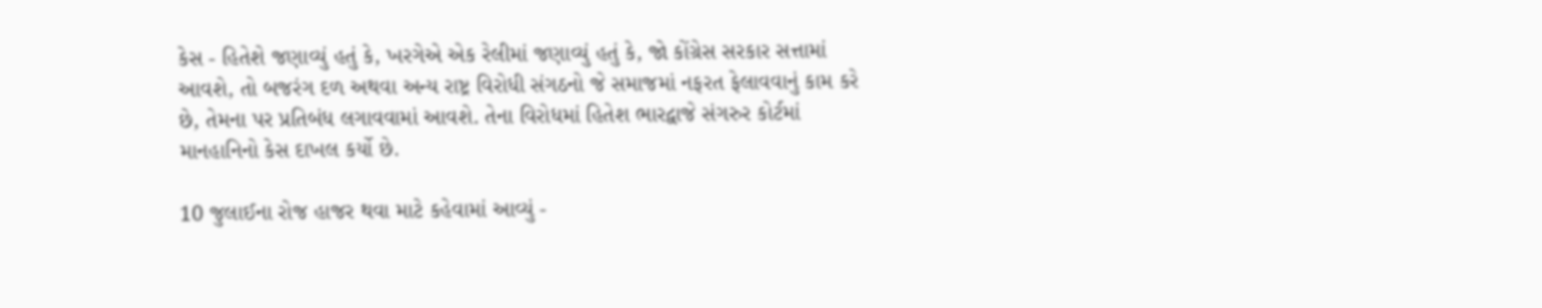કેસ - હિતેશે જણાવ્યું હતું કે, ખરગેએ એક રેલીમાં જણાવ્યું હતું કે, જો કોંગ્રેસ સરકાર સત્તામાં આવશે, તો બજરંગ દળ અથવા અન્ય રાષ્ટ્ર વિરોધી સંગઠનો જે સમાજમાં નફરત ફેલાવવાનું કામ કરે છે, તેમના પર પ્રતિબંધ લગાવવામાં આવશે. તેના વિરોધમાં હિતેશ ભારદ્વાજે સંગરુર કોર્ટમાં માનહાનિનો કેસ દાખલ કર્યો છે.

10 જુલાઈના રોજ હાજર થવા માટે કહેવામાં આવ્યું -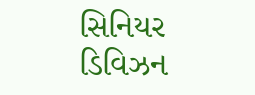સિનિયર ડિવિઝન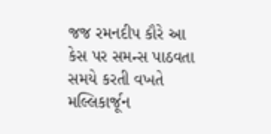જજ રમનદીપ કૌરે આ કેસ પર સમન્સ પાઠવતા સમયે કરતી વખતે મલ્લિકાર્જૂન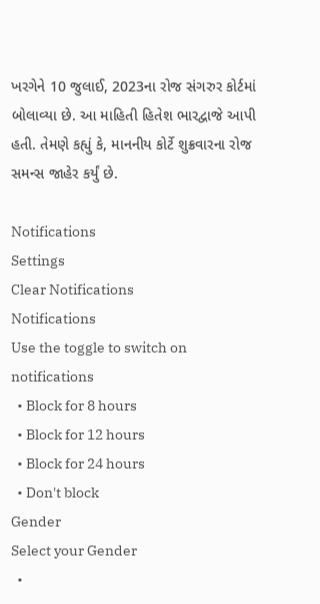ખરગેને 10 જુલાઈ, 2023ના રોજ સંગરુર કોર્ટમાં બોલાવ્યા છે. આ માહિતી હિતેશ ભારદ્વાજે આપી હતી. તેમણે કહ્યું કે, માનનીય કોર્ટે શુક્રવારના રોજ સમન્સ જાહેર કર્યું છે.

Notifications
Settings
Clear Notifications
Notifications
Use the toggle to switch on notifications
  • Block for 8 hours
  • Block for 12 hours
  • Block for 24 hours
  • Don't block
Gender
Select your Gender
  •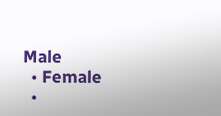Male
  • Female
  •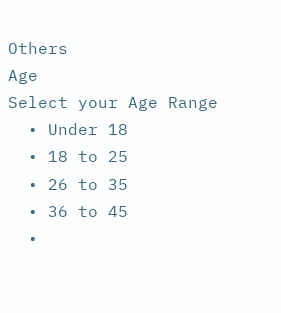Others
Age
Select your Age Range
  • Under 18
  • 18 to 25
  • 26 to 35
  • 36 to 45
  •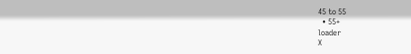45 to 55
  • 55+
loader
X